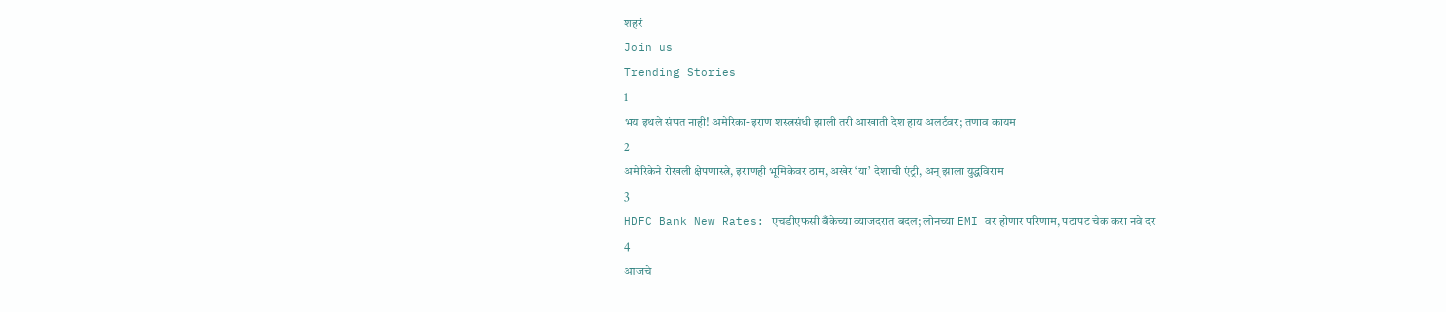शहरं
Join us
Trending Stories
1
भय इथले संपत नाही! अमेरिका-इराण शस्त्रसंधी झाली तरी आखाती देश हाय अलर्टवर; तणाव कायम
2
अमेरिकेने रोखली क्षेपणास्त्रे, इराणही भूमिकेवर ठाम, अखेर ‘या’ देशाची एंट्री, अन् झाला युद्धविराम
3
HDFC Bank New Rates: एचडीएफसी बँकेच्या व्याजदरात बदल; लोनच्या EMI वर होणार परिणाम, पटापट चेक करा नवे दर
4
आजचे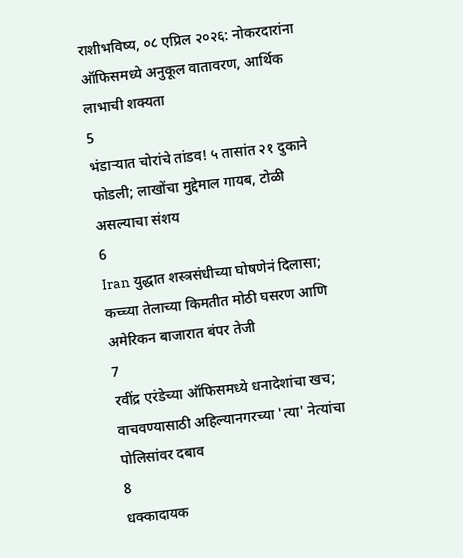राशीभविष्य, ०८ एप्रिल २०२६: नोकरदारांना ऑफिसमध्ये अनुकूल वातावरण, आर्थिक लाभाची शक्यता
5
भंडाऱ्यात चोरांचे तांडव! ५ तासांत २१ दुकाने फोडली; लाखोंचा मुद्देमाल गायब, टोळी असल्याचा संशय
6
Iran युद्धात शस्त्रसंधीच्या घोषणेनं दिलासा; कच्च्या तेलाच्या किमतीत मोठी घसरण आणि अमेरिकन बाजारात बंपर तेजी
7
रवींद्र एरंडेच्या ऑफिसमध्ये धनादेशांचा खच; वाचवण्यासाठी अहिल्यानगरच्या 'त्या' नेत्यांचा पोलिसांवर दबाव
8
धक्कादायक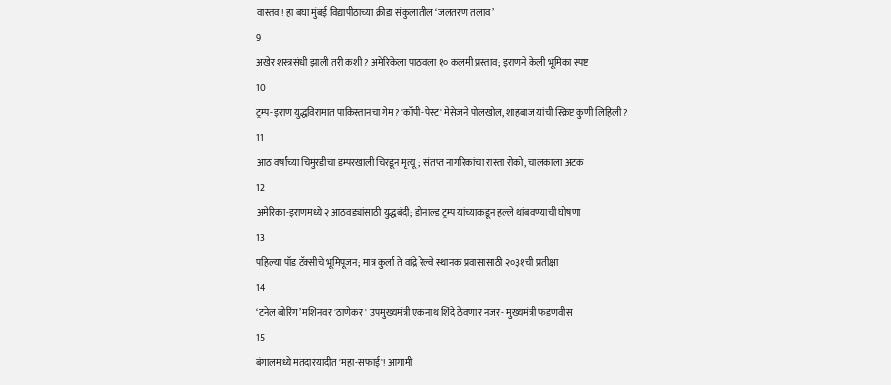वास्तव! हा बघा मुंबई विद्यापीठाच्या क्रीडा संकुलातील ‘जलतरण तलाव’
9
अखेर शस्त्रसंधी झाली तरी कशी? अमेरिकेला पाठवला १० कलमी प्रस्ताव; इराणने केली भूमिका स्पष्ट
10
ट्रम्प-इराण युद्धविरामात पाकिस्तानचा गेम? 'कॉपी-पेस्ट' मेसेजने पोलखोल, शाहबाज यांची स्क्रिप्ट कुणी लिहिली?
11
आठ वर्षांच्या चिमुरडीचा डम्परखाली चिरडून मृत्यू; संतप्त नागरिकांचा रास्ता रोको, चालकाला अटक
12
अमेरिका-इराणमध्ये २ आठवड्यांसाठी युद्धबंदी; डोनाल्ड ट्रम्प यांच्याकडून हल्ले थांबवण्याची घोषणा
13
पहिल्या पॉड टॅक्सीचे भूमिपूजन; मात्र कुर्ला ते वांद्रे रेल्वे स्थानक प्रवासासाठी २०३१ची प्रतीक्षा
14
‘टनेल बोरिंग’ मशिनवर 'ठाणेकर' उपमुख्यमंत्री एकनाथ शिंदे ठेवणार नजर- मुख्यमंत्री फडणवीस
15
बंगालमध्ये मतदारयादीत 'महा-सफाई'! आगामी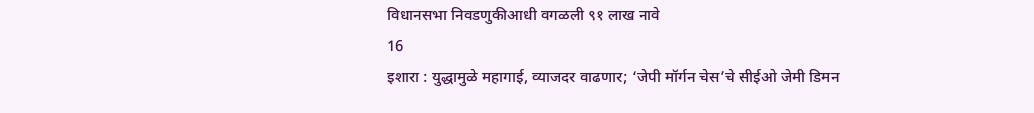विधानसभा निवडणुकीआधी वगळली ९१ लाख नावे
16
इशारा : युद्धामुळे महागाई, व्याजदर वाढणार; ‘जेपी मॉर्गन चेस’चे सीईओ जेमी डिमन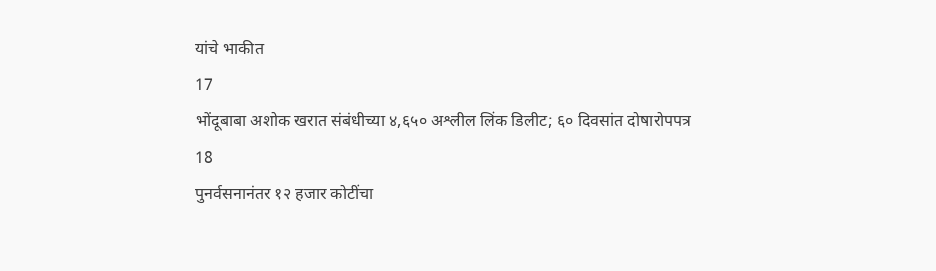यांचे भाकीत
17
भोंदूबाबा अशोक खरात संबंधीच्या ४,६५० अश्लील लिंक डिलीट; ६० दिवसांत दोषारोपपत्र
18
पुनर्वसनानंतर १२ हजार कोटींचा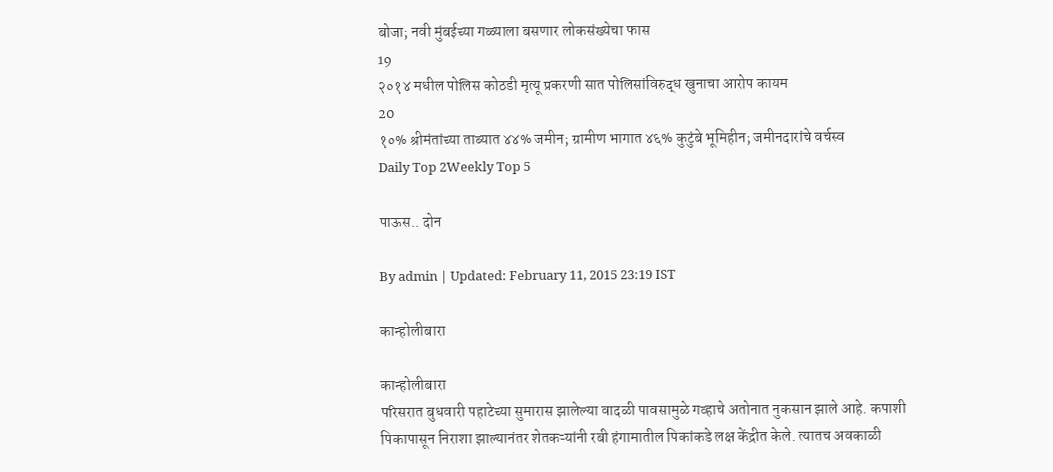बोजा; नवी मुंबईच्या गळ्याला बसणार लोकसंख्येचा फास
19
२०१४ मधील पोलिस कोठडी मृत्यू प्रकरणी सात पोलिसांविरुद्ध खुनाचा आरोप कायम
20
१०% श्रीमंतांच्या ताब्यात ४४% जमीन; ग्रामीण भागात ४६% कुटुंबे भूमिहीन; जमीनदारांचे वर्चस्व
Daily Top 2Weekly Top 5

पाऊस.. दोन

By admin | Updated: February 11, 2015 23:19 IST

कान्होलीबारा

कान्होलीबारा
परिसरात बुधवारी पहाटेच्या सुमारास झालेल्या वादळी पावसामुळे गव्हाचे अतोनात नुकसान झाले आहे. कपाशी पिकापासून निराशा झाल्यानंतर शेतकऱ्यांनी रबी हंगामातील पिकांकडे लक्ष केंद्रीत केले. त्यातच अवकाळी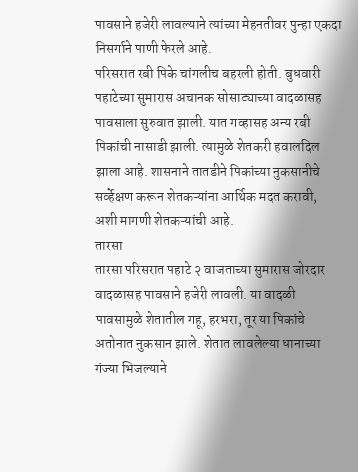पावसाने हजेरी लावल्याने त्यांच्या मेहनतीवर पुन्हा एकदा निसर्गाने पाणी फेरले आहे.
परिसरात रबी पिके चांगलीच बहरली होती. बुधवारी पहाटेच्या सुमारास अचानक सोसाट्याच्या वादळासह पावसाला सुरुवात झाली. यात गव्हासह अन्य रबी पिकांची नासाडी झाली. त्यामुळे शेतकरी हवालदिल झाला आहे. शासनाने तातडीने पिकांच्या नुकसानीचे सर्व्हेक्षण करून शेतकऱ्यांना आर्थिक मदत करावी, अशी मागणी शेतकऱ्यांची आहे.
तारसा
तारसा परिसरात पहाटे २ वाजताच्या सुमारास जोरदार वादळासह पावसाने हजेरी लावली. या वादळी पावसामुळे शेतातील गहू, हरभरा, तूर या पिकांचे अतोनात नुकसान झाले. शेतात लावलेल्या धानाच्या गंज्या भिजल्याने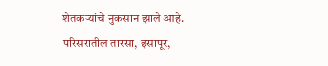शेतकऱ्यांचे नुकसान झाले आहे.
परिसरातील तारसा, इसापूर,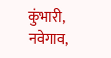कुंभारी, नवेगाव,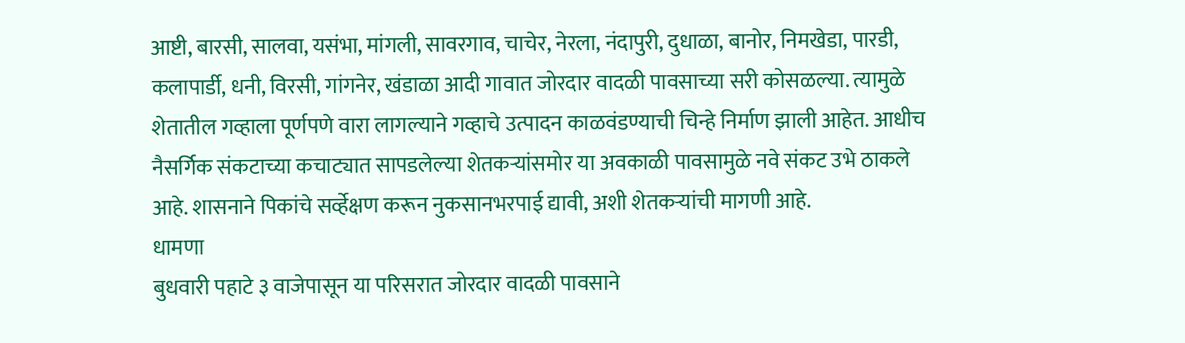आष्टी, बारसी, सालवा, यसंभा, मांगली, सावरगाव, चाचेर, नेरला, नंदापुरी, दुधाळा, बानोर, निमखेडा, पारडी, कलापार्डी, धनी, विरसी, गांगनेर, खंडाळा आदी गावात जोरदार वादळी पावसाच्या सरी कोसळल्या. त्यामुळे शेतातील गव्हाला पूर्णपणे वारा लागल्याने गव्हाचे उत्पादन काळवंडण्याची चिन्हे निर्माण झाली आहेत. आधीच नैसर्गिक संकटाच्या कचाट्यात सापडलेल्या शेतकऱ्यांसमोर या अवकाळी पावसामुळे नवे संकट उभे ठाकले आहे. शासनाने पिकांचे सर्व्हेक्षण करून नुकसानभरपाई द्यावी, अशी शेतकऱ्यांची मागणी आहे.
धामणा
बुधवारी पहाटे ३ वाजेपासून या परिसरात जोरदार वादळी पावसाने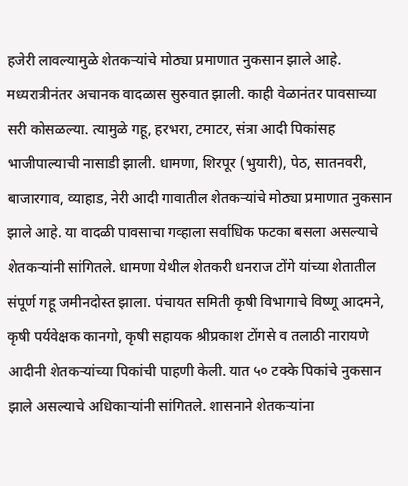हजेरी लावल्यामुळे शेतकऱ्यांचे मोठ्या प्रमाणात नुकसान झाले आहे.
मध्यरात्रीनंतर अचानक वादळास सुरुवात झाली. काही वेळानंतर पावसाच्या सरी कोसळल्या. त्यामुळे गहू, हरभरा, टमाटर, संत्रा आदी पिकांसह भाजीपाल्याची नासाडी झाली. धामणा, शिरपूर (भुयारी), पेठ, सातनवरी, बाजारगाव, व्याहाड, नेरी आदी गावातील शेतकऱ्यांचे मोठ्या प्रमाणात नुकसान झाले आहे. या वादळी पावसाचा गव्हाला सर्वाधिक फटका बसला असल्याचे शेतकऱ्यांनी सांगितले. धामणा येथील शेतकरी धनराज टोंगे यांच्या शेतातील संपूर्ण गहू जमीनदोस्त झाला. पंचायत समिती कृषी विभागाचे विष्णू आदमने, कृषी पर्यवेक्षक कानगो, कृषी सहायक श्रीप्रकाश टोंगसे व तलाठी नारायणे आदीनी शेतकऱ्यांच्या पिकांची पाहणी केली. यात ५० टक्के पिकांचे नुकसान झाले असल्याचे अधिकाऱ्यांनी सांगितले. शासनाने शेतकऱ्यांना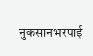नुकसानभरपाई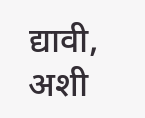द्यावी, अशी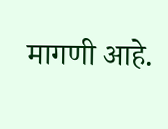मागणी आहे.